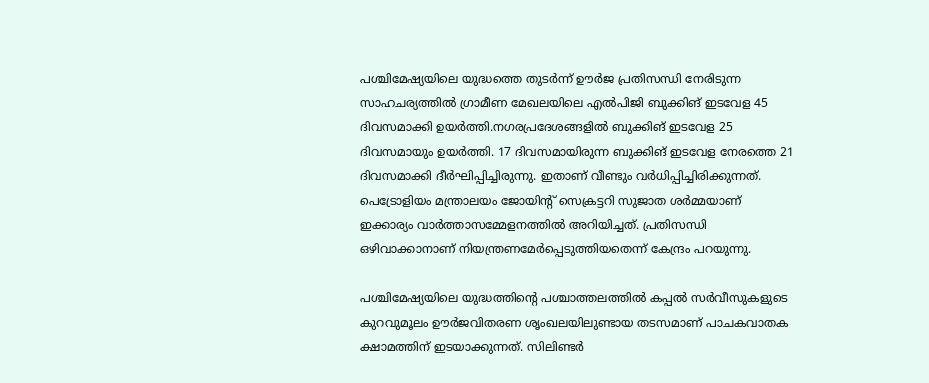പശ്ചിമേഷ്യയിലെ യുദ്ധത്തെ തുടര്‍ന്ന് ഊര്‍ജ പ്രതിസന്ധി നേരിടുന്ന സാഹചര്യത്തില്‍ ഗ്രാമീണ മേഖലയിലെ എല്‍പിജി ബുക്കിങ് ഇടവേള 45 ദിവസമാക്കി ഉയര്‍ത്തി.നഗരപ്രദേശങ്ങളില്‍ ബുക്കിങ് ഇടവേള 25 ദിവസമായും ഉയര്‍ത്തി. 17 ദിവസമായിരുന്ന ബുക്കിങ് ഇടവേള നേരത്തെ 21 ദിവസമാക്കി ദീര്‍ഘിപ്പിച്ചിരുന്നു. ഇതാണ് വീണ്ടും വര്‍ധിപ്പിച്ചിരിക്കുന്നത്. പെട്രോളിയം മന്ത്രാലയം ജോയിന്റ് സെക്രട്ടറി സുജാത ശര്‍മ്മയാണ് ഇക്കാര്യം വാര്‍ത്താസമ്മേളനത്തില്‍ അറിയിച്ചത്. പ്രതിസന്ധി ഒഴിവാക്കാനാണ് നിയന്ത്രണമേര്‍പ്പെടുത്തിയതെന്ന് കേന്ദ്രം പറയുന്നു.

പശ്ചിമേഷ്യയിലെ യുദ്ധത്തിന്റെ പശ്ചാത്തലത്തില്‍ കപ്പല്‍ സര്‍വീസുകളുടെ കുറവുമൂലം ഊര്‍ജവിതരണ ശൃംഖലയിലുണ്ടായ തടസമാണ് പാചകവാതക ക്ഷാമത്തിന് ഇടയാക്കുന്നത്. സിലിണ്ടര്‍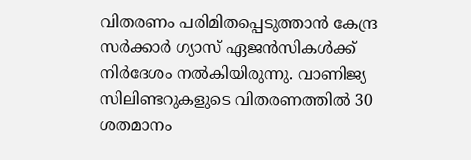വിതരണം പരിമിതപ്പെടുത്താന്‍ കേന്ദ്ര സര്‍ക്കാര്‍ ഗ്യാസ് ഏജന്‍സികള്‍ക്ക് നിര്‍ദേശം നല്‍കിയിരുന്നു. വാണിജ്യ സിലിണ്ടറുകളുടെ വിതരണത്തില്‍ 30 ശതമാനം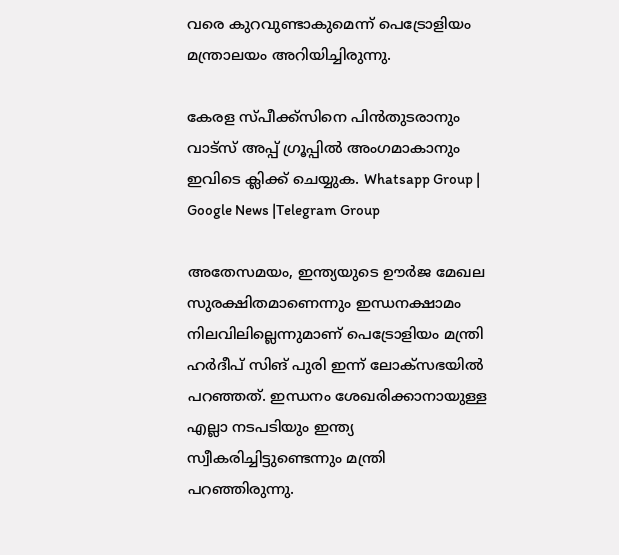വരെ കുറവുണ്ടാകുമെന്ന് പെട്രോളിയം മന്ത്രാലയം അറിയിച്ചിരുന്നു.

കേരള സ്പീക്ക്സിനെ പിൻതുടരാനും വാട്സ് അപ്പ് ഗ്രൂപ്പിൽ അംഗമാകാനും ഇവിടെ ക്ലിക്ക് ചെയ്യുക. Whatsapp Group | Google News |Telegram Group

അതേസമയം, ഇന്ത്യയുടെ ഊര്‍ജ മേഖല സുരക്ഷിതമാണെന്നും ഇന്ധനക്ഷാമം നിലവിലില്ലെന്നുമാണ് പെട്രോളിയം മന്ത്രി ഹര്‍ദീപ് സിങ് പുരി ഇന്ന് ലോക്‌സഭയില്‍ പറഞ്ഞത്. ഇന്ധനം ശേഖരിക്കാനായുള്ള എല്ലാ നടപടിയും ഇന്ത്യ സ്വീകരിച്ചിട്ടുണ്ടെന്നും മന്ത്രി പറഞ്ഞിരുന്നു.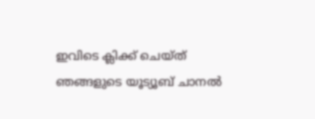ഇവിടെ ക്ലിക്ക് ചെയ്ത് ഞങ്ങളുടെ യൂട്യൂബ് ചാനൽ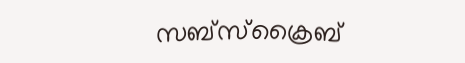സബ്സ്ക്രൈബ്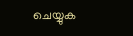ചെയ്യുക